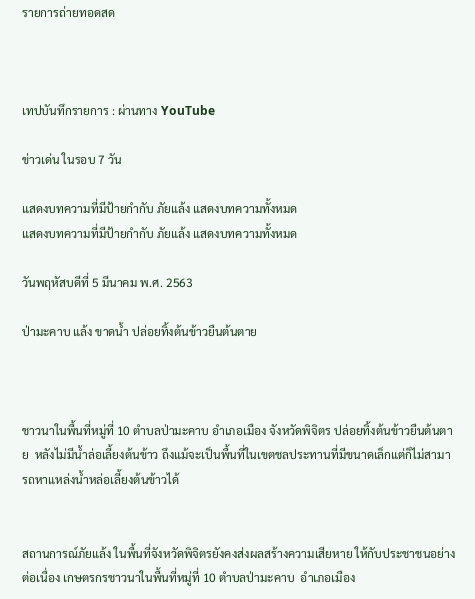รายการถ่ายทอดสด



เทปบันทึกรายการ : ผ่านทาง YouTube

ข่าวเด่น ในรอบ 7 วัน

แสดงบทความที่มีป้ายกำกับ ภัยแล้ง แสดงบทความทั้งหมด
แสดงบทความที่มีป้ายกำกับ ภัยแล้ง แสดงบทความทั้งหมด

วันพฤหัสบดีที่ 5 มีนาคม พ.ศ. 2563

ป่ามะคาบ แล้ง ขาดน้ำ ปล่อยทิ้งต้นข้าวยืนต้นตาย



ชาวนาในพื้นที่หมู่ที่ 10 ตำบลป่ามะคาบ อำเภอเมือง จังหวัดพิจิตร ปล่อยทิ้งต้นข้าวยืนต้นตาย  หลังไม่มีน้ำล่อเลี้ยงต้นข้าว ถึงแม้จะเป็นพื้นที่ในเขตชลประทานที่มีขนาดเล็กแต่ก็ไม่สามารถหาแหล่งน้ำหล่อเลี้ยงต้นข้าวได้


สถานการณ์ภัยแล้ง ในพื้นที่จังหวัดพิจิตรยังคงส่งผลสร้างความเสียหาย ให้กับประชาชนอย่างต่อเนื่อง เกษตรกรชาวนาในพื้นที่หมู่ที่ 10 ตำบลป่ามะคาบ  อำเภอเมือง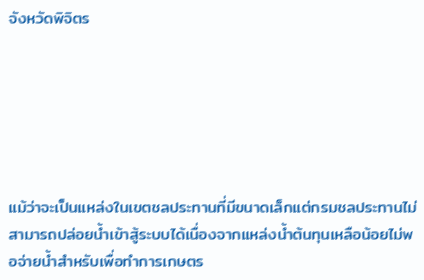จังหวัดพิจิตร






แม้ว่าจะเป็นแหล่งในเขตชลประทานที่มีขนาดเล็กแต่กรมชลประทานไม่สามารถปล่อยน้ำเข้าสู้ระบบได้เนื่องจากแหล่งน้ำต้นทุนเหลือน้อยไม่พอจ่ายน้ำสำหรับเพื่อทำการเกษตร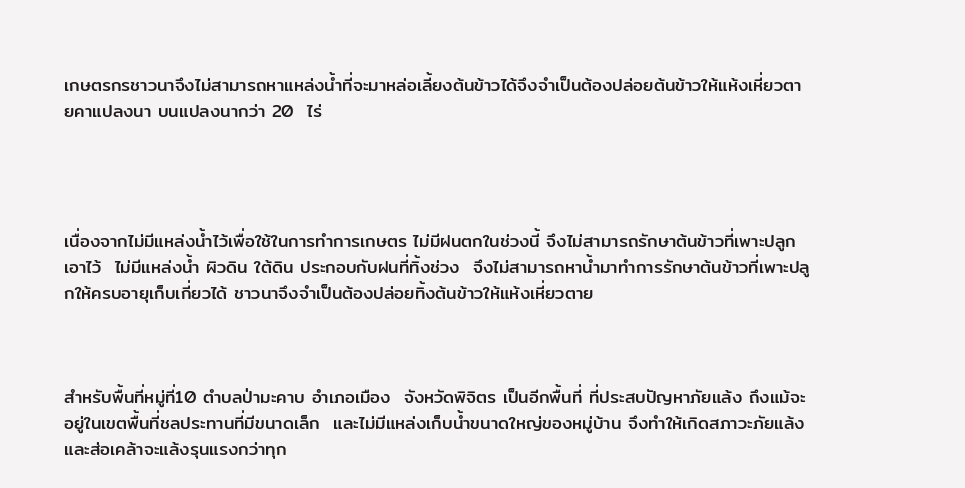เกษตรกรชาวนาจึงไม่สามารถหาแหล่งน้ำที่จะมาหล่อเลี้ยงต้นข้าวได้จึงจำเป็นต้องปล่อยต้นข้าวให้แห้งเหี่ยวตายคาแปลงนา บนแปลงนากว่า 20  ไร่




เนื่องจากไม่มีแหล่งน้ำไว้เพื่อใช้ในการทำการเกษตร ไม่มีฝนตกในช่วงนี้ จึงไม่สามารถรักษาต้นข้าวที่เพาะปลูกเอาไว้  ไม่มีแหล่งน้ำ ผิวดิน ใต้ดิน ประกอบกับฝนที่ทิ้งช่วง  จึงไม่สามารถหาน้ำมาทำการรักษาต้นข้าวที่เพาะปลูกให้ครบอายุเก็บเกี่ยวได้ ชาวนาจึงจำเป็นต้องปล่อยทิ้งต้นข้าวให้แห้งเหี่ยวตาย



สำหรับพื้นที่หมู่ที่10 ตำบลป่ามะคาบ อำเภอเมือง  จังหวัดพิจิตร เป็นอีกพื้นที่ ที่ประสบปัญหาภัยแล้ง ถึงแม้จะอยู่ในเขตพื้นที่ชลประทานที่มีขนาดเล็ก  และไม่มีแหล่งเก็บน้ำขนาดใหญ่ของหมู่บ้าน จึงทำให้เกิดสภาวะภัยแล้ง และส่อเคล้าจะแล้งรุนแรงกว่าทุก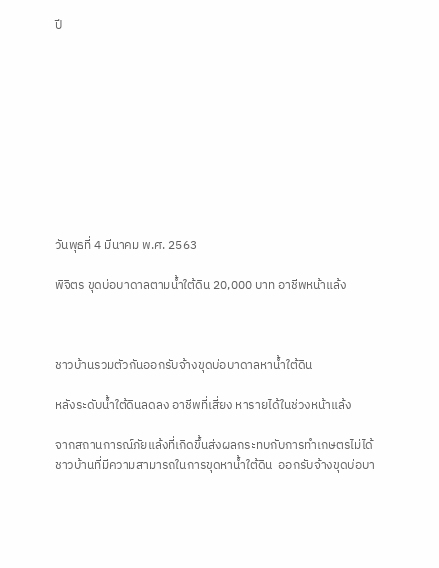ปี










วันพุธที่ 4 มีนาคม พ.ศ. 2563

พิจิตร ขุดบ่อบาดาลตามน้ำใต้ดิน 20,000 บาท อาชีพหน้าแล้ง



ชาวบ้านรวมตัวกันออกรับจ้างขุดบ่อบาดาลหาน้ำใต้ดิน

หลังระดับน้ำใต้ดินลดลง อาชีพที่เสี่ยง หารายได้ในช่วงหน้าแล้ง

จากสถานการณ์ภัยแล้งที่เกิดขึ้นส่งผลกระทบกับการทำเกษตรไม่ได้  ชาวบ้านที่มีความสามารถในการขุดหาน้ำใต้ดิน  ออกรับจ้างขุดบ่อบา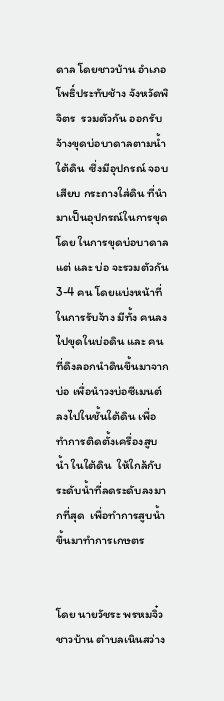ดาล โดยชาวบ้าน อำเภอโพธิ์ประทับช้าง จังหวัดพิจิตร  รวมตัวกัน ออกรับจ้างขุดบ่อบาดาลตามน้ำใต้ดิน  ซึ่งมีอุปกรณ์ จอบ เสียบ กระถางใส่ดิน ที่นำมาเป็นอุปกรณ์ในการขุด โดย ในการขุดบ่อบาดาล แต่ และ บ่อ จะรวมตัวกัน 3-4 คน โดยแบ่งหน้าที่ในการรับจ้าง มีทั้ง คนลงไปขุดในบ่อดิน และ คนที่ดึงลอกนำดินขึ้นมาจากบ่อ เพื่อนำวงบ่อซีเมนต์ ลงไปในชั้นใต้ดิน เพื่อทำการติดตั้งเครื่องสูบน้ำ ในใต้ดิน  ให้ใกล้กับระดับน้ำที่ลดระดับลงมากที่สุด  เพื่อทำการสูบน้ำขึ้นมาทำการเกษตร


โดย นายวัชระ พรหมจิ๋ว ชาวบ้าน ตำบลเนินสว่าง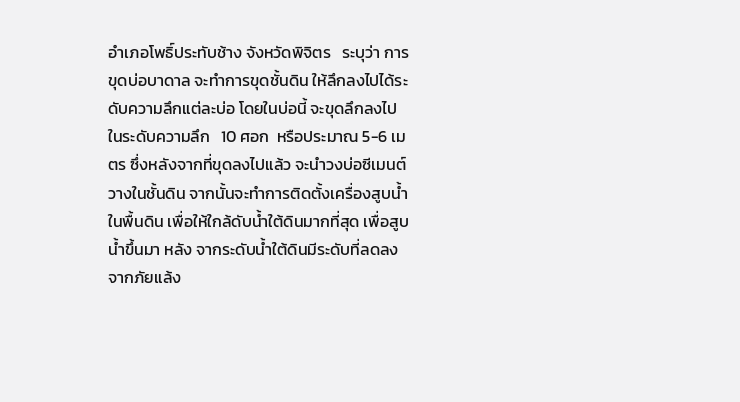อำเภอโพธิ์ประทับช้าง จังหวัดพิจิตร   ระบุว่า การขุดบ่อบาดาล จะทำการขุดชั้นดิน ให้ลึกลงไปได้ระดับความลึกแต่ละบ่อ โดยในบ่อนี้ จะขุดลึกลงไป ในระดับความลึก   10 ศอก  หรือประมาณ 5-6 เมตร ซึ่งหลังจากที่ขุดลงไปแล้ว จะนำวงบ่อซีเมนต์ วางในชั้นดิน จากนั้นจะทำการติดตั้งเครื่องสูบน้ำในพื้นดิน เพื่อให้ใกล้ดับน้ำใต้ดินมากที่สุด เพื่อสูบน้ำขึ้นมา หลัง จากระดับน้ำใต้ดินมีระดับที่ลดลงจากภัยแล้ง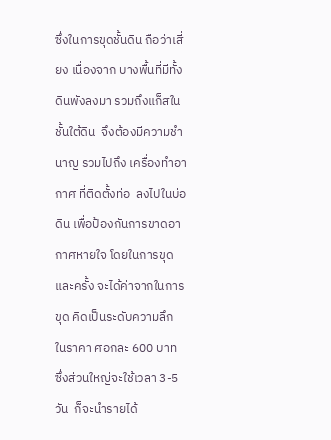ซึ่งในการขุดชั้นดิน ถือว่าเสี่ยง เนื่องจาก บางพื้นที่มีทั้งดินพังลงมา รวมถึงแก็สในชั้นใต้ดิน  จึงต้องมีความชำนาญ รวมไปถึง เครื่องทำอากาศ ที่ติดตั้งท่อ  ลงไปในบ่อดิน เพื่อป้องกันการขาดอากาศหายใจ โดยในการขุดและครั้ง จะได้ค่าจากในการขุด คิดเป็นระดับความลึก ในราคา ศอกละ 600 บาท   ซึ่งส่วนใหญ่จะใช้เวลา 3-5 วัน  ก็จะนำรายได้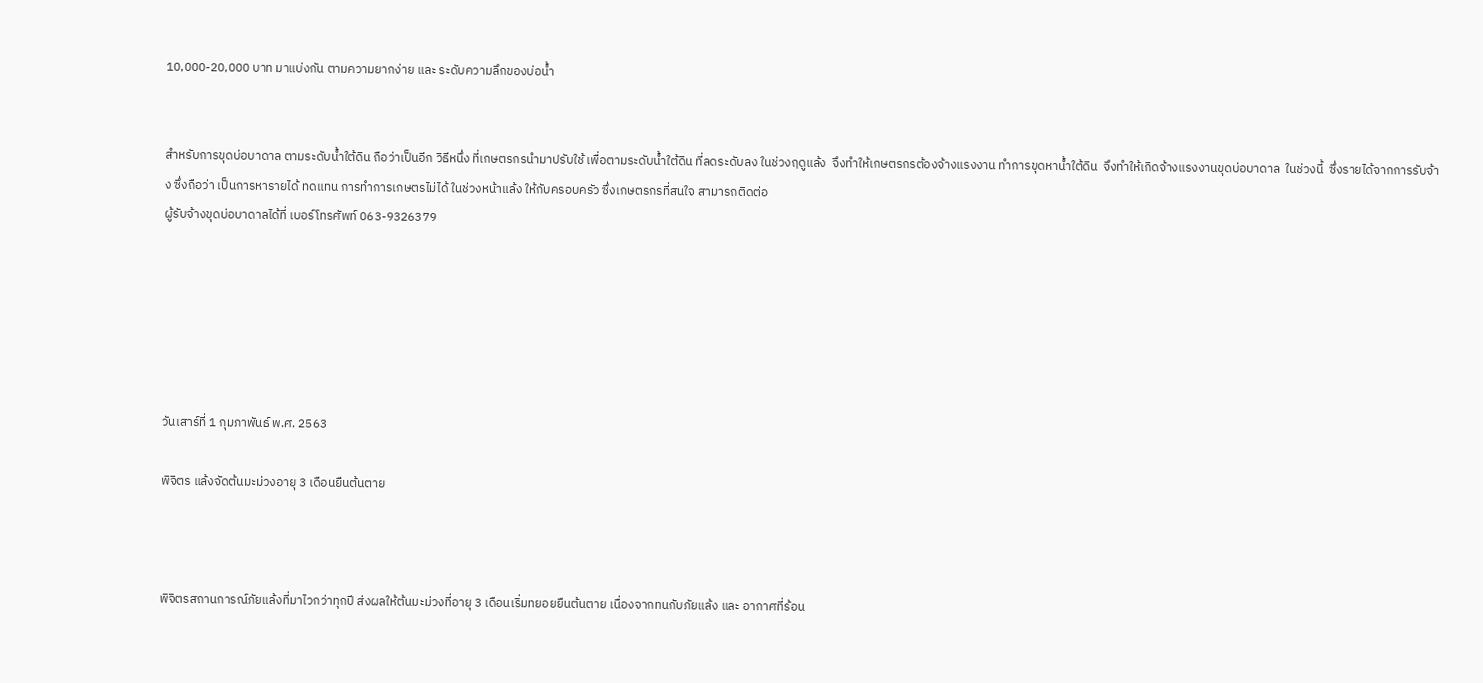10,000-20,000 บาท มาแบ่งกัน ตามความยากง่าย และ ระดับความลึกของบ่อน้ำ


สำหรับการขุดบ่อบาดาล ตามระดับน้ำใต้ดิน ถือว่าเป็นอีก วิธีหนึ่ง ที่เกษตรกรนำมาปรับใช้ เพื่อตามระดับน้ำใต้ดิน ที่ลดระดับลง ในช่วงฤดูแล้ง  จึงทำให้เกษตรกรต้องจ้างแรงงาน ทำการขุดหาน้ำใต้ดิน  จึงทำให้เกิดจ้างแรงงานขุดบ่อบาดาล  ในช่วงนี้  ซึ่งรายได้จากการรับจ้าง ซึ่งถือว่า เป็นการหารายได้ ทดแทน การทำการเกษตรไม่ได้ ในช่วงหน้าแล้ง ให้กับครอบครัว ซึ่งเกษตรกรที่สนใจ สามารถติดต่อ
ผู้รับจ้างขุดบ่อบาดาลได้ที่ เบอร์โทรศัพท์ 063-9326379






วันเสาร์ที่ 1 กุมภาพันธ์ พ.ศ. 2563

พิจิตร แล้งจัดต้นมะม่วงอายุ 3 เดือนยืนต้นตาย



พิจิตรสถานการณ์ภัยแล้งที่มาไวกว่าทุกปี ส่งผลให้ต้นมะม่วงที่อายุ 3 เดือนเริ่มทยอยยืนต้นตาย เนื่องจากทนกับภัยแล้ง และ อากาศที่ร้อน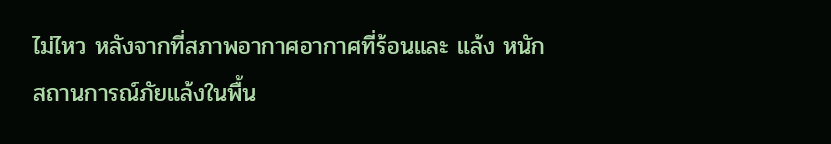ไม่ไหว หลังจากที่สภาพอากาศอากาศที่ร้อนและ แล้ง หนัก
สถานการณ์ภัยแล้งในพื้น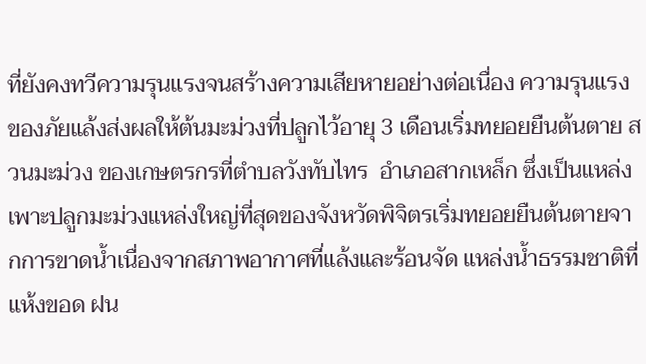ที่ยังคงทวีความรุนแรงจนสร้างความเสียหายอย่างต่อเนื่อง ความรุนแรงของภัยแล้งส่งผลให้ต้นมะม่วงที่ปลูกไว้อายุ 3 เดือนเริ่มทยอยยืนต้นตาย สวนมะม่วง ของเกษตรกรที่ตำบลวังทับไทร  อำเภอสากเหล็ก ซึ่งเป็นแหล่งเพาะปลูกมะม่วงแหล่งใหญ่ที่สุดของจังหวัดพิจิตรเริ่มทยอยยืนต้นตายจากการขาดน้ำเนื่องจากสภาพอากาศที่แล้งและร้อนจัด แหล่งน้ำธรรมชาติที่แห้งขอด ฝน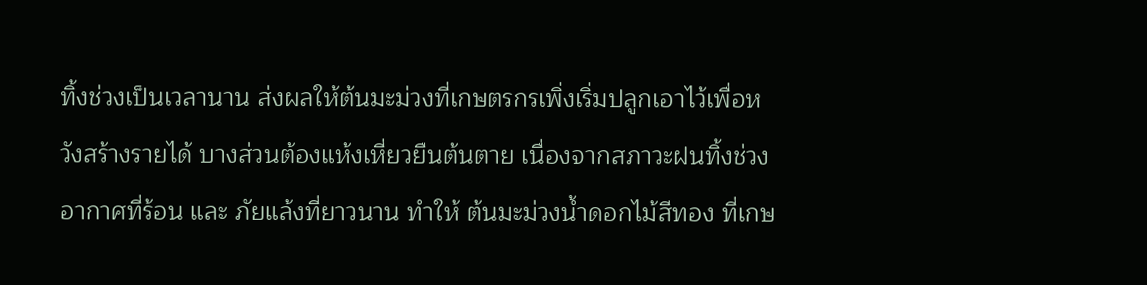ทิ้งช่วงเป็นเวลานาน ส่งผลให้ต้นมะม่วงที่เกษตรกรเพิ่งเริ่มปลูกเอาไว้เพื่อหวังสร้างรายได้ บางส่วนต้องแห้งเหี่ยวยืนต้นตาย เนื่องจากสภาวะฝนทิ้งช่วง อากาศที่ร้อน และ ภัยแล้งที่ยาวนาน ทำให้ ต้นมะม่วงน้ำดอกไม้สีทอง ที่เกษ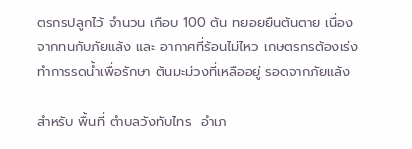ตรกรปลูกไว้ จำนวน เกือบ 100 ต้น ทยอยยืนต้นตาย เนื่องจากทนกับภัยแล้ง และ อากาศที่ร้อนไม่ไหว เกษตรกรต้องเร่งทำการรดน้ำเพื่อรักษา ต้นมะม่วงที่เหลืออยู่ รอดจากภัยแล้ง

สำหรับ พื้นที่ ตำบลวังทับไทร  อำเภ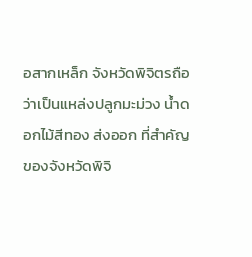อสากเหล็ก จังหวัดพิจิตรถือว่าเป็นแหล่งปลูกมะม่วง น้ำดอกไม้สีทอง ส่งออก ที่สำคัญของจังหวัดพิจิ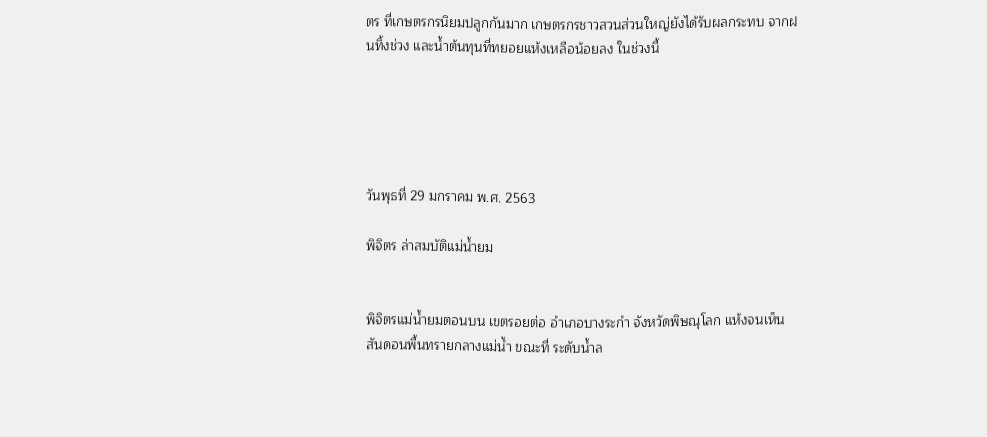ตร ที่เกษตรกรนิยมปลูกกันมาก เกษตรกรชาวสวนส่วนใหญ่ยังได้รับผลกระทบ จากฝนทิ้งช่วง และน้ำต้นทุนที่ทยอยแห้งเหลือน้อยลง ในช่วงนี้





วันพุธที่ 29 มกราคม พ.ศ. 2563

พิจิตร ล่าสมบัติแม่น้ำยม


พิจิตรแม่น้ำยมตอนบน เขตรอยต่อ อำเภอบางระกำ จังหวัดพิษณุโลก แห้งจนเห็นสันดอนพื้นทรายกลางแม่น้ำ ขณะที่ ระดับน้ำล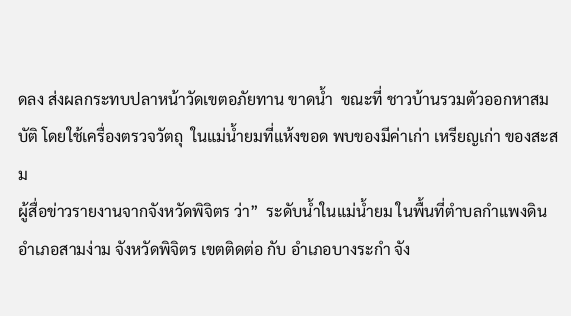ดลง ส่งผลกระทบปลาหน้าวัดเขตอภัยทาน ขาดน้ำ  ขณะที่ ชาวบ้านรวมตัวออกหาสมบัติ โดยใช้เครื่องตรวจวัตถุ  ในแม่น้ำยมที่แห้งขอด พบของมีค่าเก่า เหรียญเก่า ของสะสม
ผู้สื่อข่าวรายงานจากจังหวัดพิจิตร ว่า”  ระดับน้ำในแม่น้ำยม ในพื้นที่ตำบลกำแพงดิน อำเภอสามง่าม จังหวัดพิจิตร เขตติดต่อ กับ อำเภอบางระกำ จัง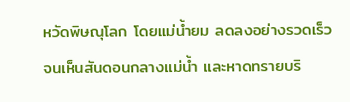หวัดพิษณุโลก โดยแม่น้ำยม ลดลงอย่างรวดเร็ว จนเห็นสันดอนกลางแม่น้ำ และหาดทรายบริ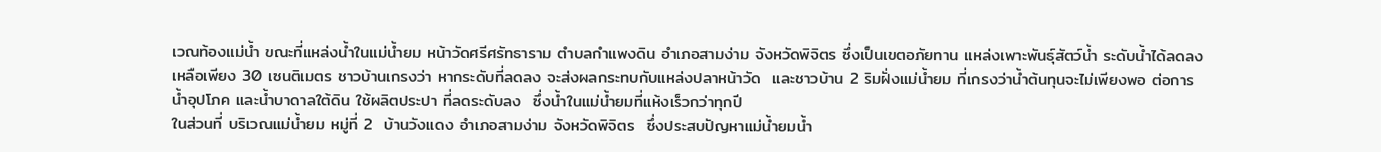เวณท้องแม่น้ำ ขณะที่แหล่งน้ำในแม่น้ำยม หน้าวัดศรีศรัทธาราม ตำบลกำแพงดิน อำเภอสามง่าม จังหวัดพิจิตร ซึ่งเป็นเขตอภัยทาน แหล่งเพาะพันธุ์สัตว์น้ำ ระดับน้ำได้ลดลงเหลือเพียง 30 เซนติเมตร ชาวบ้านเกรงว่า หากระดับที่ลดลง จะส่งผลกระทบกับแหล่งปลาหน้าวัด  และชาวบ้าน 2 ริมฝั่งแม่น้ำยม ที่เกรงว่าน้ำต้นทุนจะไม่เพียงพอ ต่อการน้ำอุปโภค และน้ำบาดาลใต้ดิน ใช้ผลิตประปา ที่ลดระดับลง  ซึ่งน้ำในแม่น้ำยมที่แห้งเร็วกว่าทุกปี
ในส่วนที่ บริเวณแม่น้ำยม หมู่ที่ 2  บ้านวังแดง อำเภอสามง่าม จังหวัดพิจิตร  ซึ่งประสบปัญหาแม่น้ำยมน้ำ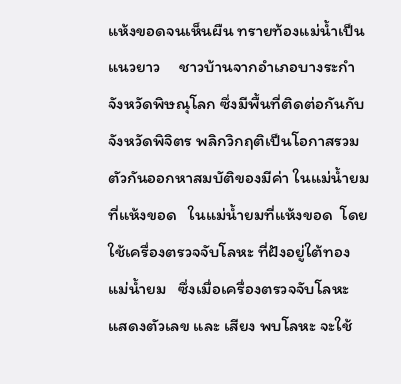แห้งขอดจนเห็นผืน ทรายท้องแม่น้ำเป็นแนวยาว     ชาวบ้านจากอำเภอบางระกำ จังหวัดพิษณุโลก ซึ่งมีพื้นที่ติดต่อกันกับจังหวัดพิจิตร พลิกวิกฤติเป็นโอกาสรวมตัวกันออกหาสมบัติของมีค่า ในแม่น้ำยมที่แห้งขอด   ในแม่น้ำยมที่แห้งขอด  โดยใช้เครื่องตรวจจับโลหะ ที่ฝังอยู่ใต้ทองแม่น้ำยม   ซึ่งเมื่อเครื่องตรวจจับโลหะ แสดงตัวเลข และ เสียง พบโลหะ จะใช้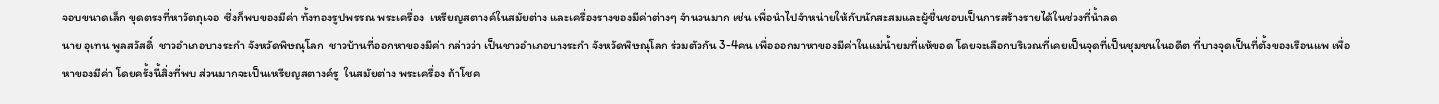จอบขนาดเล็ก ขุดตรงที่หาวัตถุเจอ  ซึ่งก็พบของมีค่า ทั้งทองรูปพรรณ พระเครื่อง  เหรียญสตางค์ในสมัยต่าง และเครื่องรางของมีค่าต่างๆ จำนวนมาก เช่น เพื่อนำไปจำหน่ายให้กับนักสะสมและผู้ชื่นชอบเป็นการสร้างรายได้ในช่วงที่น้ำลด
นาย อุเทน พูลสวัสดิ์  ชาวอำเภอบางระกำ จังหวัดพิษณุโลก  ชาวบ้านที่ออกหาของมีค่า กล่าวว่า เป็นชาวอำเภอบางระกำ จังหวัดพิษณุโลก ร่วมตัวกัน 3-4คน เพื่อออกมาหาของมีค่าในแม่น้ำยมที่แห้ขอด โดยจะเลือกบริเวณที่เคยเป็นจุดที่เป็นชุมชนในอดีต ที่บางจุดเป็นที่ตั้งของเรือนแพ เพื่อหาของมีค่า โดยครั้งนี้สิ่งที่พบ ส่วนมากจะเป็นเหรียญสตางค์รู  ในสมัยต่าง พระเครื่อง ถ้าโชค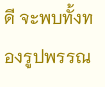ดี จะพบทั้งทองรูปพรรณ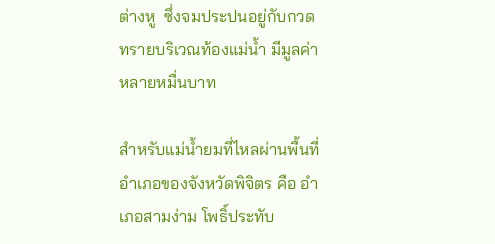ต่างหู  ซึ่งจมประปนอยู่กับกวดทรายบริเวณท้องแม่น้ำ มีมูลค่าหลายหมื่นบาท

สำหรับแม่น้ำยมที่ไหลผ่านพื้นที่อำเภอของจังหวัดพิจิตร คือ อำเภอสามง่าม โพธิ์ประทับ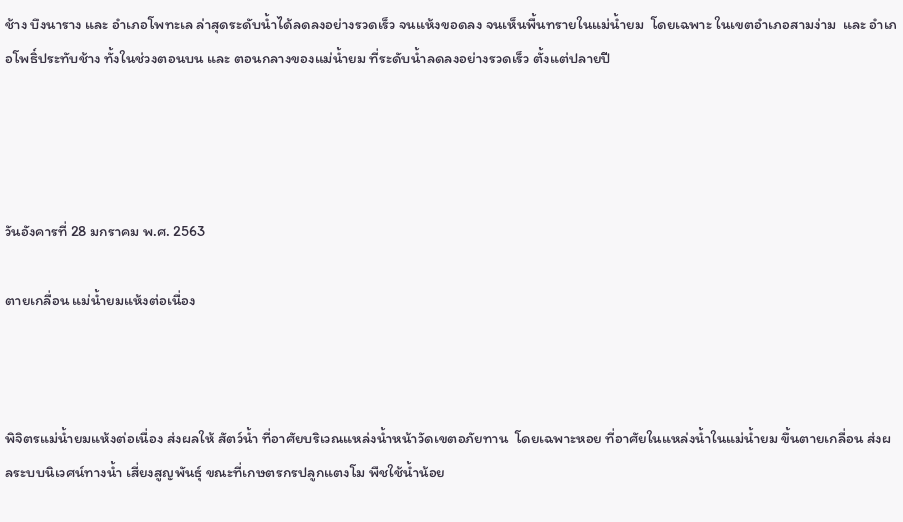ช้าง บึงนาราง และ อำเภอโพทะเล ล่าสุดระดับน้ำได้ลดลงอย่างรวดเร็ว จนแห้งขอดลง จนเห็นพื้นทรายในแม่น้ำยม  โดยเฉพาะ ในเขตอำเภอสามง่าม  และ อำเภอโพธิ์ประทับช้าง ทั้งในช่วงตอนบน และ ตอนกลางของแม่น้ำยม ที่ระดับน้ำลดลงอย่างรวดเร็ว ตั้งแต่ปลายปี




วันอังคารที่ 28 มกราคม พ.ศ. 2563

ตายเกลื่อน แม่น้ำยมแห้งต่อเนื่อง



พิจิตรแม่น้ำยมแห้งต่อเนื่อง ส่งผลให้ สัตว์น้ำ ที่อาศัยบริเวณแหล่งน้ำหน้าวัดเขตอภัยทาน  โดยเฉพาะหอย ที่อาศัยในแหล่งน้ำในแม่น้ำยม ขึ้นตายเกลื่อน ส่งผลระบบนิเวศน์ทางน้ำ เสี่ยงสูญพันธุ์ ขณะที่เกษตรกรปลูกแตงโม พืชใช้น้ำน้อย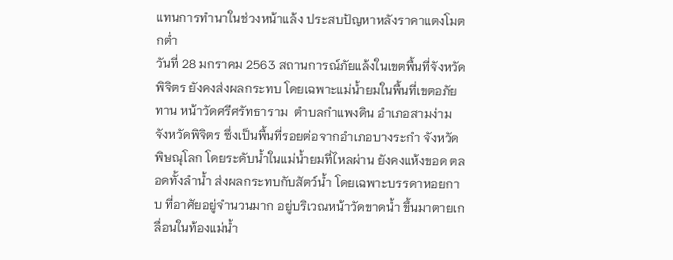แทนการทำนาในช่วงหน้าแล้ง ประสบปัญหาหลังราคาแตงโมตกต่ำ
วันที่ 28 มกราคม 2563 สถานการณ์ภัยแล้งในเขตพื้นที่จังหวัดพิจิตร ยังคงส่งผลกระทบ โดยเฉพาะแม่น้ำยมในพื้นที่เขตอภัยทาน หน้าวัดศรีศรัทธาราม  ตำบลกำแพงดิน อำเภอสามง่าม จังหวัดพิจิตร ซึ่งเป็นพื้นที่รอยต่อจากอำเภอบางระกำ จังหวัดพิษณุโลก โดยระดับน้ำในแม่น้ำยมที่ไหลผ่าน ยังคงแห้งขอด ตลอดทั้งลำน้ำ ส่งผลกระทบกับสัตว์น้ำ โดยเฉพาะบรรดาหอยกาบ ที่อาศัยอยู่จำนวนมาก อยู่บริเวณหน้าวัดขาดน้ำ ขึ้นมาตายเกลื่อนในท้องแม่น้ำ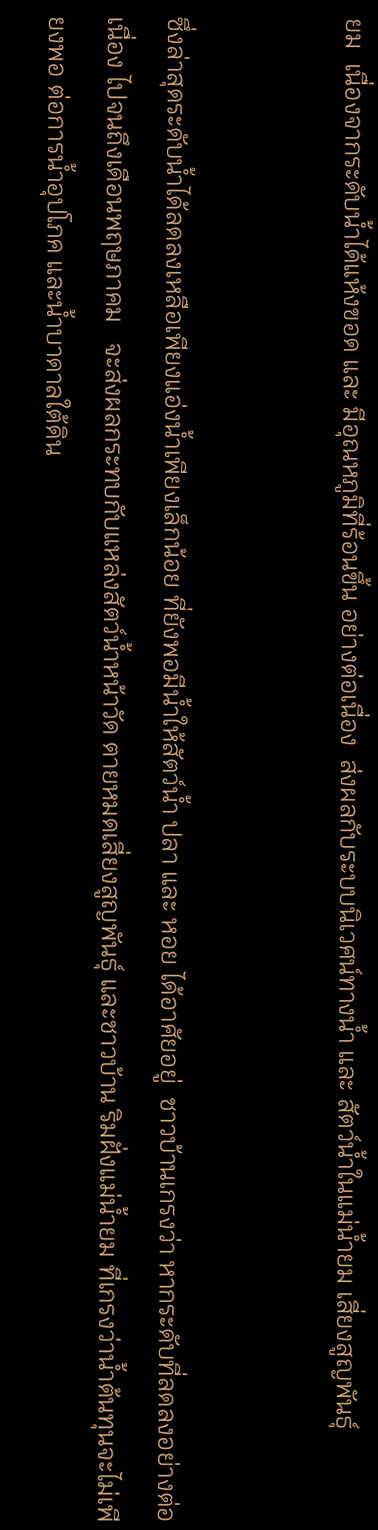ยม  เนื่องจากระดับน้ำได้แห้งขอด และ มีอุณหภูมิที่ร้อนขึ้น อย่างต่อเนื่อง  ส่งผลกับระบบนิเวศน์ทางน้ำ และ สัตว์น้ำในแม่น้ำยม เสี่ยงสูญพันธุ์


ซึ่งล่าสุดระดับน้ำได้ลดลงเหลือเพียงแอ่งน้ำเพียงเล็กน้อย ที่ยังพอมีน้ำให้สัตว์น้ำ ปลา และ หอย ได้อาศัยอยู่  ชาวบ้านเกรงว่า หากระดับที่ลดลงอย่างต่อเนื่อง ไปจนถึงเดือนพฤษภาคม   จะส่งผลกระทบกับแหล่งสัตว์น้ำหน้าวัด ตายหมดเสี่ยงสูญพันธุ์ และชาวบ้าน ริมฝั่งแม่น้ำยม ที่เกรงว่าน้ำต้นทุนจะไม่เพียงพอ ต่อการน้ำอุปโภค และน้ำบาดาลใต้ดิน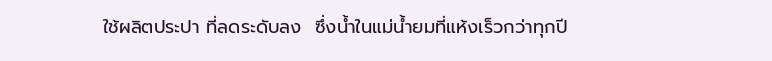ใช้ผลิตประปา ที่ลดระดับลง  ซึ่งน้ำในแม่น้ำยมที่แห้งเร็วกว่าทุกปี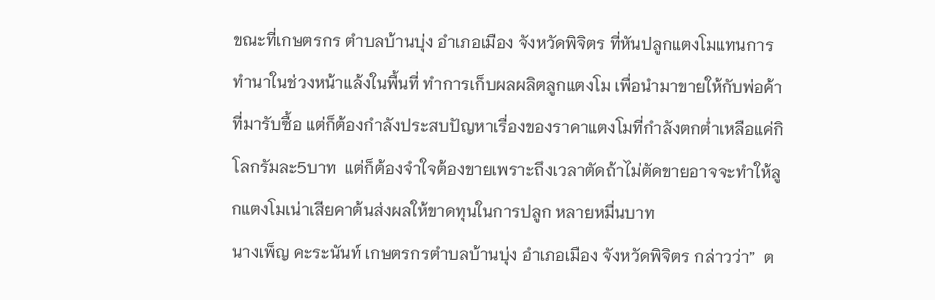ขณะที่เกษตรกร ตำบลบ้านบุ่ง อำเภอเมือง จังหวัดพิจิตร ที่หันปลูกแตงโมแทนการทำนาในช่วงหน้าแล้งในพื้นที่ ทำการเก็บผลผลิตลูกแตงโม เพื่อนำมาขายให้กับพ่อค้าที่มารับซื้อ แต่ก็ต้องกำลังประสบปัญหาเรื่องของราคาแตงโมที่กำลังตกต่ำเหลือแค่กิโลกรัมละ5บาท  แต่ก็ต้องจำใจต้องขายเพราะถึงเวลาตัดถ้าไม่ตัดขายอาจจะทำให้ลูกแตงโมเน่าเสียคาต้นส่งผลให้ขาดทุนในการปลูก หลายหมื่นบาท
นางเพ็ญ คะระนันท์ เกษตรกรตำบลบ้านบุ่ง อำเภอเมือง จังหวัดพิจิตร กล่าวว่า”  ต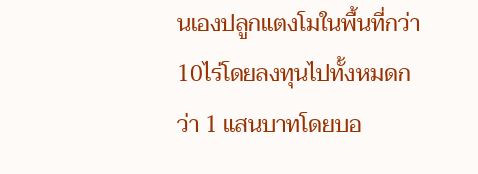นเองปลูกแตงโมในพื้นที่กว่า10ไร่โดยลงทุนไปทั้งหมดกว่า 1 แสนบาทโดยบอ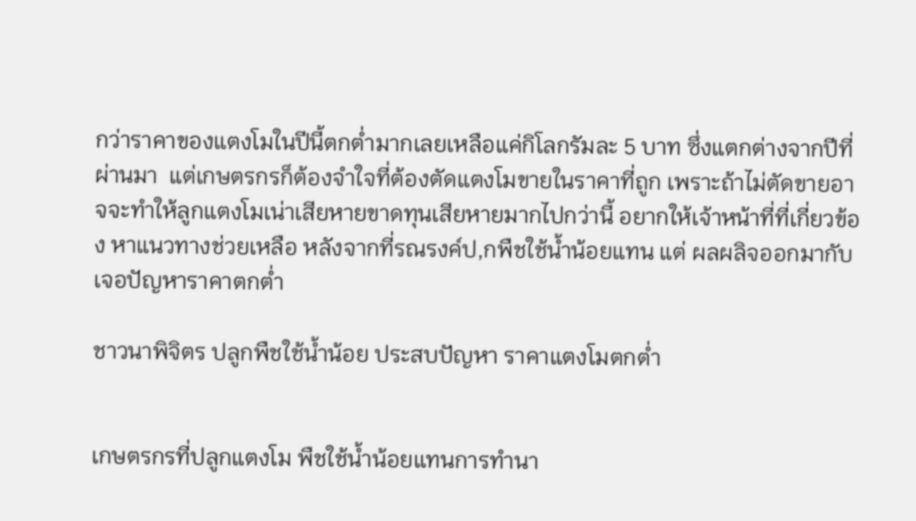กว่าราคาของแตงโมในปีนี้ตกต่ำมากเลยเหลือแค่กิโลกรัมละ 5 บาท ซึ่งแตกต่างจากปีที่ผ่านมา  แต่เกษตรกรก็ต้องจำใจที่ต้องตัดแตงโมขายในราคาที่ถูก เพราะถ้าไม่ตัดขายอาจจะทำให้ลูกแตงโมเน่าเสียหายขาดทุนเสียหายมากไปกว่านี้ อยากให้เจ้าหน้าที่ที่เกี่ยวข้อง หาแนวทางช่วยเหลือ หลังจากที่รณรงค์ป,กพืชใช้น้ำน้อยแทน แต่ ผลผลิจออกมากับเจอปัญหาราคาตกต่ำ

ชาวนาพิจิตร ปลูกพืชใช้น้ำน้อย ประสบปัญหา ราคาแตงโมตกต่ำ


เกษตรกรที่ปลูกแตงโม พืชใช้น้ำน้อยแทนการทำนา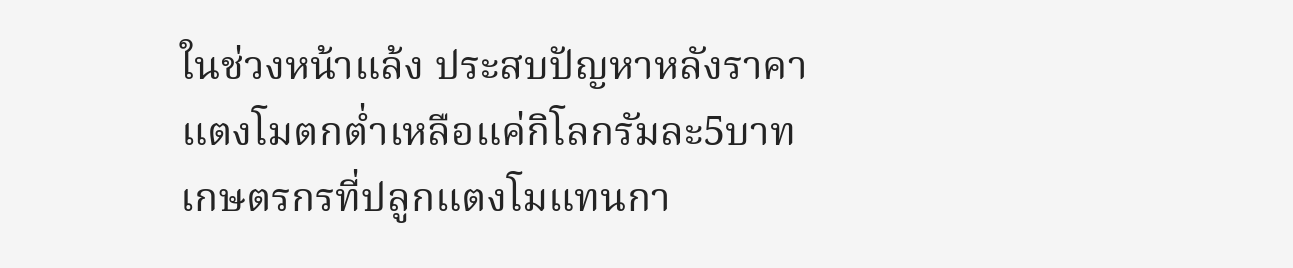ในช่วงหน้าแล้ง ประสบปัญหาหลังราคาแตงโมตกต่ำเหลือแค่กิโลกรัมละ5บาท
เกษตรกรที่ปลูกแตงโมแทนกา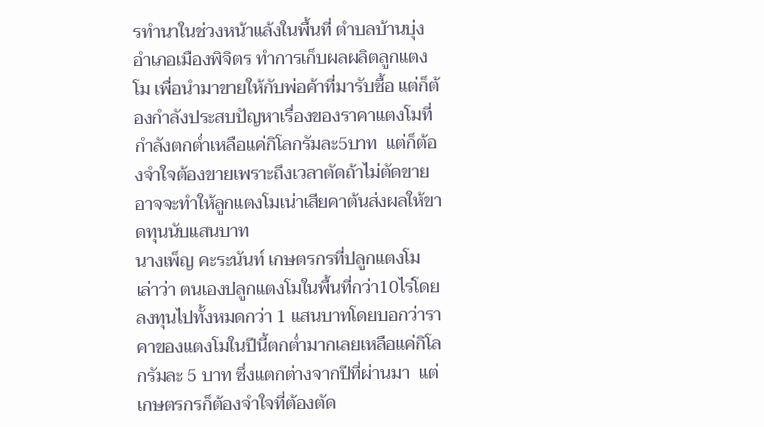รทำนาในช่วงหน้าแล้งในพื้นที่ ตำบลบ้านบุ่ง อำเภอเมืองพิจิตร ทำการเก็บผลผลิตลูกแตงโม เพื่อนำมาขายให้กับพ่อค้าที่มารับซื้อ แต่ก็ต้องกำลังประสบปัญหาเรื่องของราคาแตงโมที่กำลังตกต่ำเหลือแค่กิโลกรัมละ5บาท  แต่ก็ต้องจำใจต้องขายเพราะถึงเวลาตัดถ้าไม่ตัดขายอาจจะทำให้ลูกแตงโมเน่าเสียคาต้นส่งผลให้ขาดทุนนับแสนบาท
นางเพ็ญ คะระนันท์ เกษตรกรที่ปลูกแตงโม  เล่าว่า ตนเองปลูกแตงโมในพื้นที่กว่า10ไร่โดยลงทุนไปทั้งหมดกว่า 1 แสนบาทโดยบอกว่าราคาของแตงโมในปีนี้ตกต่ำมากเลยเหลือแค่กิโลกรัมละ 5 บาท ซึ่งแตกต่างจากปีที่ผ่านมา  แต่เกษตรกรก็ต้องจำใจที่ต้องตัด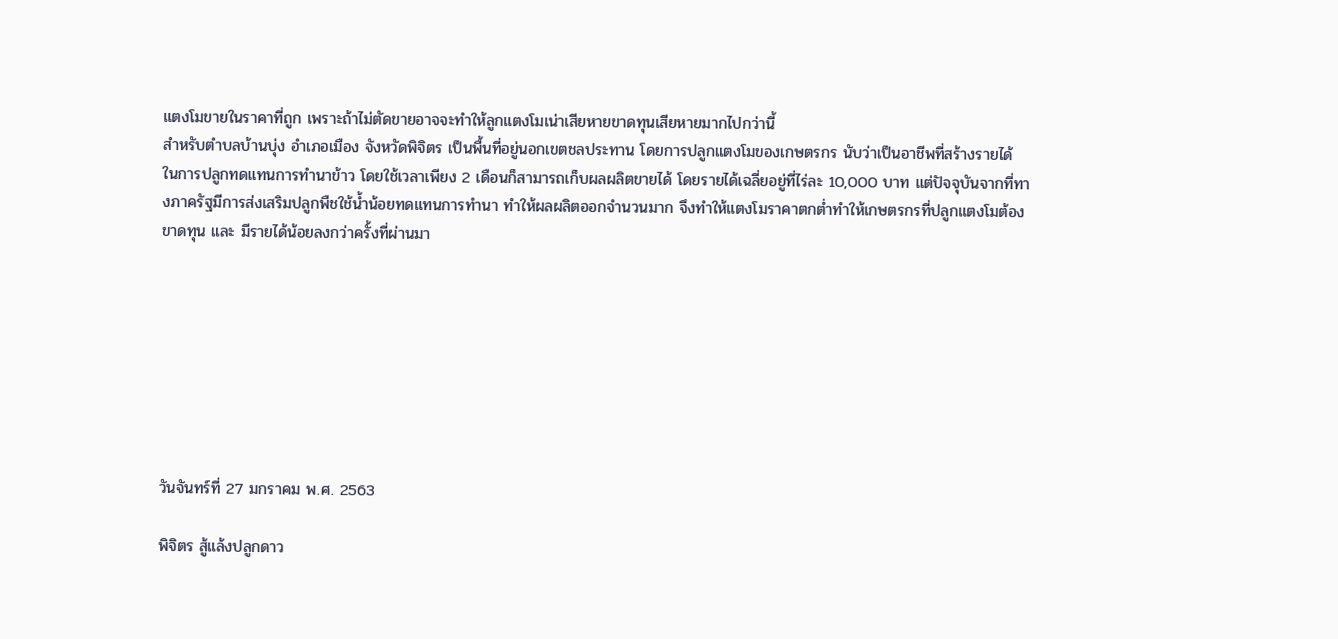แตงโมขายในราคาที่ถูก เพราะถ้าไม่ตัดขายอาจจะทำให้ลูกแตงโมเน่าเสียหายขาดทุนเสียหายมากไปกว่านี้
สำหรับตำบลบ้านบุ่ง อำเภอเมือง จังหวัดพิจิตร เป็นพื้นที่อยู่นอกเขตชลประทาน โดยการปลูกแตงโมของเกษตรกร นับว่าเป็นอาชีพที่สร้างรายได้ ในการปลูกทดแทนการทำนาข้าว โดยใช้เวลาเพียง 2 เดือนก็สามารถเก็บผลผลิตขายได้ โดยรายได้เฉลี่ยอยู่ที่ไร่ละ 10,000 บาท แต่ปัจจุบันจากที่ทางภาครัฐมีการส่งเสริมปลูกพืชใช้น้ำน้อยทดแทนการทำนา ทำให้ผลผลิตออกจำนวนมาก จึงทำให้แตงโมราคาตกต่ำทำให้เกษตรกรที่ปลูกแตงโมต้องขาดทุน และ มีรายได้น้อยลงกว่าครั้งที่ผ่านมา








วันจันทร์ที่ 27 มกราคม พ.ศ. 2563

พิจิตร สู้แล้งปลูกดาว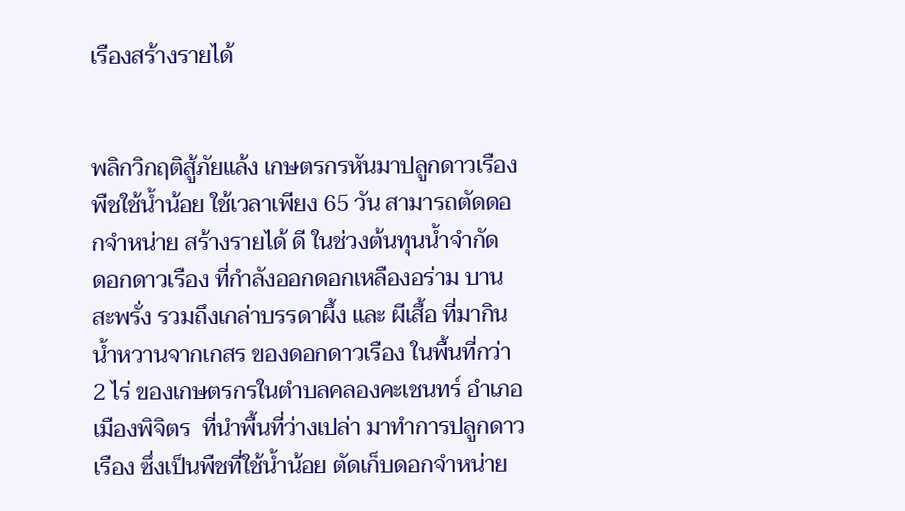เรืองสร้างรายได้


พลิกวิกฤติสู้ภัยแล้ง เกษตรกรหันมาปลูกดาวเรืองพืชใช้น้ำน้อย ใช้เวลาเพียง 65 วัน สามารถตัดดอกจำหน่าย สร้างรายได้ ดี ในช่วงต้นทุนน้ำจำกัด
ดอกดาวเรือง ที่กำลังออกดอกเหลืองอร่าม บานสะพรั่ง รวมถึงเกล่าบรรดาผึ้ง และ ผีเสื้อ ที่มากินน้ำหวานจากเกสร ของดอกดาวเรือง ในพื้นที่กว่า 2 ไร่ ของเกษตรกรในตำบลคลองคะเชนทร์ อำเภอเมืองพิจิตร  ที่นำพื้นที่ว่างเปล่า มาทำการปลูกดาวเรือง ซึ่งเป็นพืชที่ใช้น้ำน้อย ตัดเก็บดอกจำหน่าย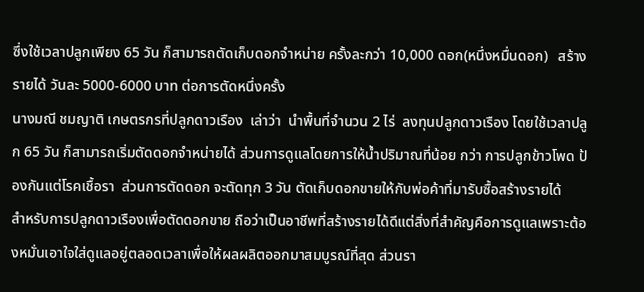ซึ่งใช้เวลาปลูกเพียง 65 วัน ก็สามารถตัดเก็บดอกจำหน่าย ครั้งละกว่า 10,000 ดอก(หนึ่งหมื่นดอก)   สร้างรายได้ วันละ 5000-6000 บาท ต่อการตัดหนึ่งครั้ง
นางมณี ชมญาติ เกษตรกรที่ปลูกดาวเรือง  เล่าว่า  นำพื้นที่จำนวน 2 ไร่  ลงทุนปลูกดาวเรือง โดยใช้เวลาปลูก 65 วัน ก็สามารถเริ่มตัดดอกจำหน่ายได้ ส่วนการดูแลโดยการให้น้ำปริมาณที่น้อย กว่า การปลูกข้าวโพด ป้องกันแต่โรคเชื้อรา  ส่วนการตัดดอก จะตัดทุก 3 วัน ตัดเก็บดอกขายให้กับพ่อค้าที่มารับซื้อสร้างรายได้
สำหรับการปลูกดาวเรืองเพื่อตัดดอกขาย ถือว่าเป็นอาชีพที่สร้างรายได้ดีแต่สิ่งที่สำคัญคือการดูแลเพราะต้องหมั่นเอาใจใส่ดูแลอยู่ตลอดเวลาเพื่อให้ผลผลิตออกมาสมบูรณ์ที่สุด ส่วนรา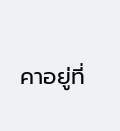คาอยู่ที่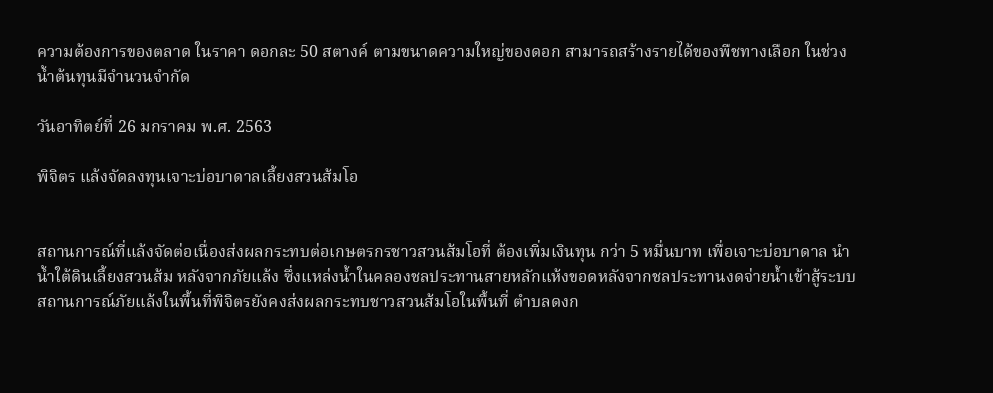ความต้องการของตลาด ในราคา ดอกละ 50 สตางค์ ตามขนาดความใหญ่ของดอก สามารถสร้างรายได้ของพืชทางเลือก ในช่วงน้ำต้นทุนมีจำนวนจำกัด

วันอาทิตย์ที่ 26 มกราคม พ.ศ. 2563

พิจิตร แล้งจัดลงทุนเจาะบ่อบาดาลเลี้ยงสวนส้มโอ


สถานการณ์ที่แล้งจัดต่อเนื่องส่งผลกระทบต่อเกษตรกรชาวสวนส้มโอที่ ต้องเพิ่มเงินทุน กว่า 5 หมื่นบาท เพื่อเจาะบ่อบาดาล นำน้ำใต้ดินเลี้ยงสวนส้ม หลังจากภัยแล้ง ซึ่งแหล่งน้ำในคลองชลประทานสายหลักแห้งขอดหลังจากชลประทานงดจ่ายน้ำเข้าสู้ระบบ
สถานการณ์ภัยแล้งในพื้นที่พิจิตรยังคงส่งผลกระทบชาวสวนส้มโอในพื้นที่ ตำบลดงก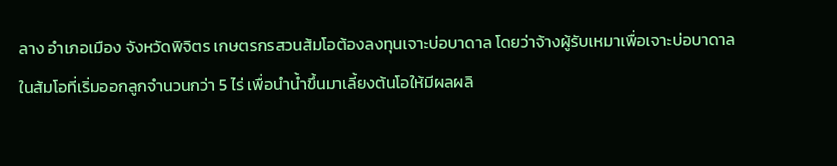ลาง อำเภอเมือง จังหวัดพิจิตร เกษตรกรสวนส้มโอต้องลงทุนเจาะบ่อบาดาล โดยว่าจ้างผู้รับเหมาเพื่อเจาะบ่อบาดาลในส้มโอที่เริ่มออกลูกจำนวนกว่า 5 ไร่ เพื่อนำน้ำขึ้นมาเลี้ยงต้นโอให้มีผลผลิ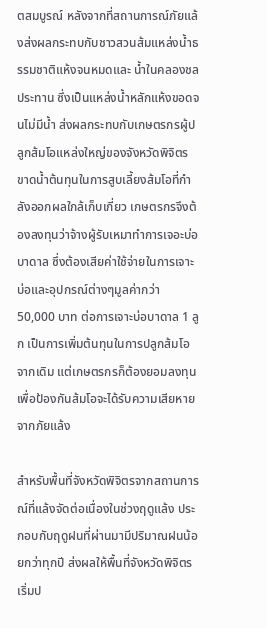ตสมบูรณ์ หลังจากที่สถานการณ์ภัยแล้งส่งผลกระทบกับชาวสวนส้มแหล่งน้ำธรรมชาติแห้งจนหมดและ น้ำในคลองชลประทาน ซึ่งเป็นแหล่งน้ำหลักแห้งขอดจนไม่มีน้ำ ส่งผลกระทบกับเกษตรกรผู้ปลูกส้มโอแหล่งใหญ่ของจังหวัดพิจิตร ขาดน้ำต้นทุนในการสูบเลี้ยงส้มโอที่กำลังออกผลใกล้เก็บเกี่ยว เกษตรกรจึงต้องลงทุนว่าจ้างผู้รับเหมาทำการเจอะบ่อบาดาล ซึ่งต้องเสียค่าใช้จ่ายในการเจาะบ่อและอุปกรณ์ต่างๆมูลค่ากว่า 50,000 บาท ต่อการเจาะบ่อบาดาล 1 ลูก เป็นการเพิ่มต้นทุนในการปลูกส้มโอจากเดิม แต่เกษตรกรก็ต้องยอมลงทุนเพื่อป้องกันส้มโอจะได้รับความเสียหายจากภัยแล้ง

สำหรับพื้นที่จังหวัดพิจิตรจากสถานการณ์ที่แล้งจัดต่อเนื่องในช่วงฤดูแล้ง ประกอบกับฤดูฝนที่ผ่านมามีปริมาณฝนน้อยกว่าทุกปี ส่งผลให้พื้นที่จังหวัดพิจิตร เริ่มป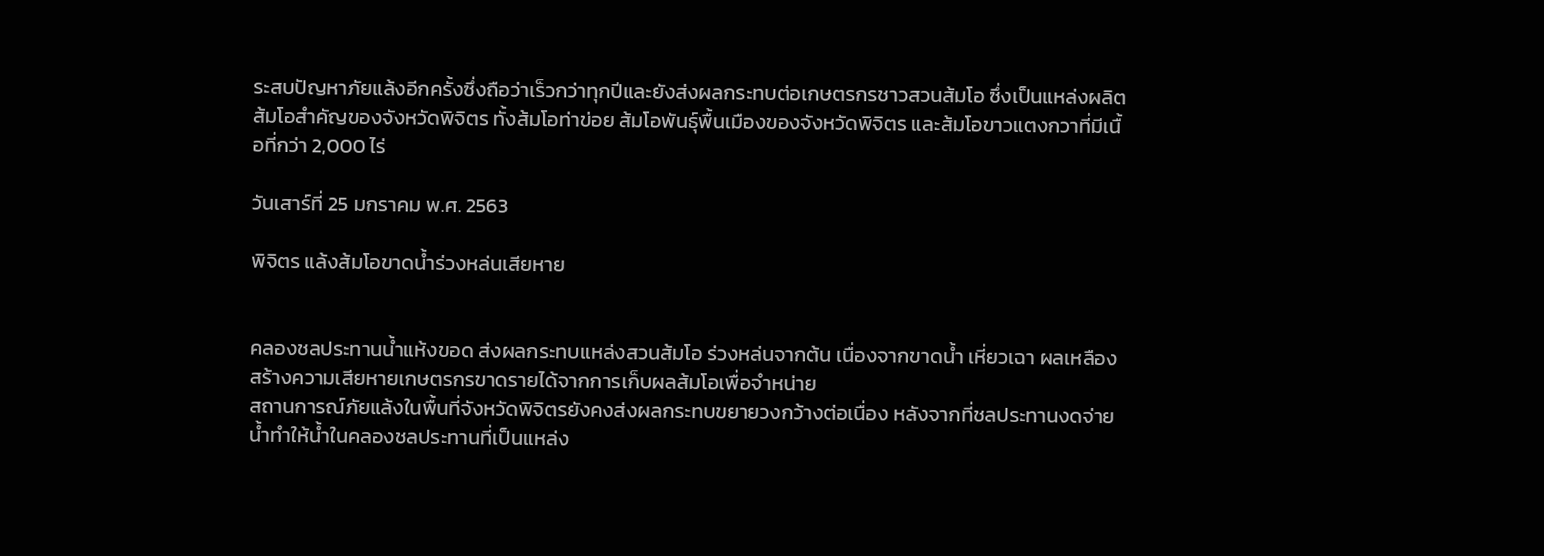ระสบปัญหาภัยแล้งอีกครั้งซึ่งถือว่าเร็วกว่าทุกปีและยังส่งผลกระทบต่อเกษตรกรชาวสวนส้มโอ ซึ่งเป็นแหล่งผลิตส้มโอสำคัญของจังหวัดพิจิตร ทั้งส้มโอท่าข่อย ส้มโอพันธุ์พื้นเมืองของจังหวัดพิจิตร และส้มโอขาวแตงกวาที่มีเนื้อที่กว่า 2,000 ไร่

วันเสาร์ที่ 25 มกราคม พ.ศ. 2563

พิจิตร แล้งส้มโอขาดน้ำร่วงหล่นเสียหาย


คลองชลประทานน้ำแห้งขอด ส่งผลกระทบแหล่งสวนส้มโอ ร่วงหล่นจากต้น เนื่องจากขาดน้ำ เหี่ยวเฉา ผลเหลือง สร้างความเสียหายเกษตรกรขาดรายได้จากการเก็บผลส้มโอเพื่อจำหน่าย
สถานการณ์ภัยแล้งในพื้นที่จังหวัดพิจิตรยังคงส่งผลกระทบขยายวงกว้างต่อเนื่อง หลังจากที่ชลประทานงดจ่ายน้ำทำให้น้ำในคลองชลประทานที่เป็นแหล่ง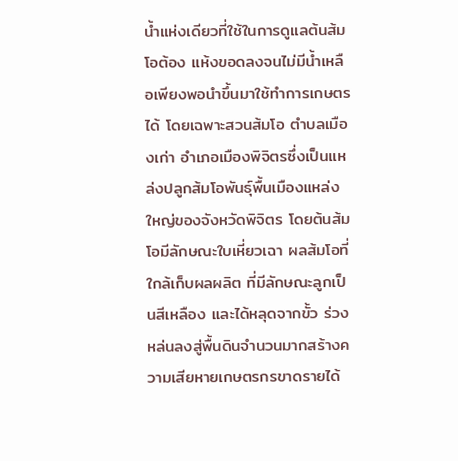น้ำแห่งเดียวที่ใช้ในการดูแลต้นส้มโอต้อง แห้งขอดลงจนไม่มีน้ำเหลือเพียงพอนำขึ้นมาใช้ทำการเกษตรได้ โดยเฉพาะสวนส้มโอ ตำบลเมืองเก่า อำเภอเมืองพิจิตรซึ่งเป็นแหล่งปลูกส้มโอพันธุ์พื้นเมืองแหล่งใหญ่ของจังหวัดพิจิตร โดยต้นส้มโอมีลักษณะใบเหี่ยวเฉา ผลส้มโอที่ใกล้เก็บผลผลิต ที่มีลักษณะลูกเป็นสีเหลือง และได้หลุดจากขั้ว ร่วงหล่นลงสู่พื้นดินจำนวนมากสร้างความเสียหายเกษตรกรขาดรายได้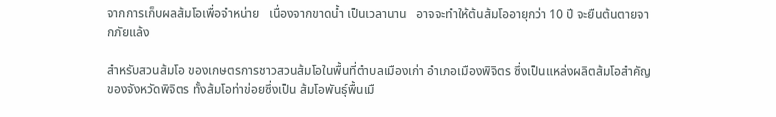จากการเก็บผลส้มโอเพื่อจำหน่าย   เนื่องจากขาดน้ำ เป็นเวลานาน   อาจจะทำให้ต้นส้มโออายุกว่า 10 ปี จะยืนต้นตายจากภัยแล้ง

สำหรับสวนส้มโอ ของเกษตรการชาวสวนส้มโอในพื้นที่ตำบลเมืองเก่า อำเภอเมืองพิจิตร ซึ่งเป็นแหล่งผลิตส้มโอสำคัญของจังหวัดพิจิตร ทั้งส้มโอท่าข่อยซึ่งเป็น ส้มโอพันธุ์พื้นเมื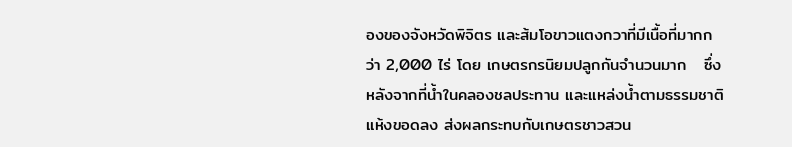องของจังหวัดพิจิตร และส้มโอขาวแตงกวาที่มีเนื้อที่มากกว่า 2,000 ไร่ โดย เกษตรกรนิยมปลูกกันจำนวนมาก   ซึ่งหลังจากที่น้ำในคลองชลประทาน และแหล่งน้ำตามธรรมชาติแห้งขอดลง ส่งผลกระทบกับเกษตรชาวสวน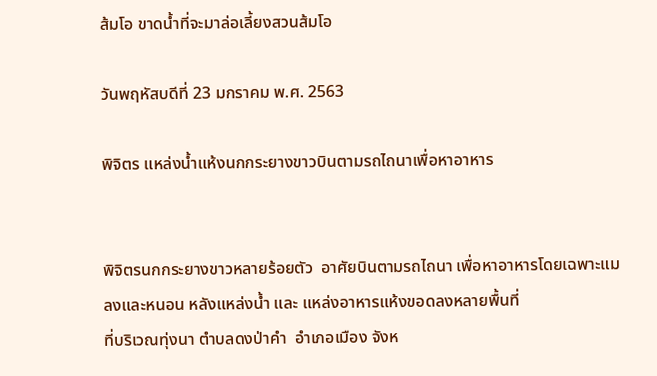ส้มโอ ขาดน้ำที่จะมาล่อเลี้ยงสวนส้มโอ

วันพฤหัสบดีที่ 23 มกราคม พ.ศ. 2563

พิจิตร แหล่งน้ำแห้งนกกระยางขาวบินตามรถไถนาเพื่อหาอาหาร


พิจิตรนกกระยางขาวหลายร้อยตัว  อาศัยบินตามรถไถนา เพื่อหาอาหารโดยเฉพาะแมลงและหนอน หลังแหล่งน้ำ และ แหล่งอาหารแห้งขอดลงหลายพื้นที่
ที่บริเวณทุ่งนา ตำบลดงป่าคำ  อำเภอเมือง จังห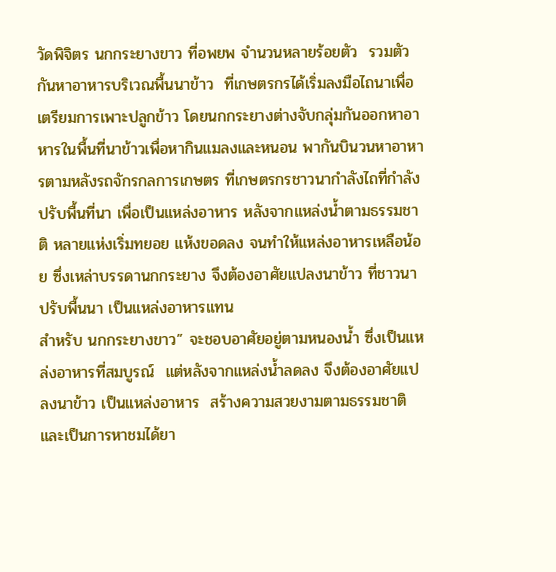วัดพิจิตร นกกระยางขาว ที่อพยพ จำนวนหลายร้อยตัว  รวมตัวกันหาอาหารบริเวณพื้นนาข้าว  ที่เกษตรกรได้เริ่มลงมือไถนาเพื่อเตรียมการเพาะปลูกข้าว โดยนกกระยางต่างจับกลุ่มกันออกหาอาหารในพื้นที่นาข้าวเพื่อหากินแมลงและหนอน พากันบินวนหาอาหารตามหลังรถจักรกลการเกษตร ที่เกษตรกรชาวนากำลังไถที่กำลังปรับพื้นที่นา เพื่อเป็นแหล่งอาหาร หลังจากแหล่งน้ำตามธรรมชาติ หลายแห่งเริ่มทยอย แห้งขอดลง จนทำให้แหล่งอาหารเหลือน้อย ซึ่งเหล่าบรรดานกกระยาง จึงต้องอาศัยแปลงนาข้าว ที่ชาวนาปรับพื้นนา เป็นแหล่งอาหารแทน
สำหรับ นกกระยางขาว” จะชอบอาศัยอยู่ตามหนองน้ำ ซึ่งเป็นแหล่งอาหารที่สมบูรณ์  แต่หลังจากแหล่งน้ำลดลง จึงต้องอาศัยแปลงนาข้าว เป็นแหล่งอาหาร  สร้างความสวยงามตามธรรมชาติ และเป็นการหาชมได้ยา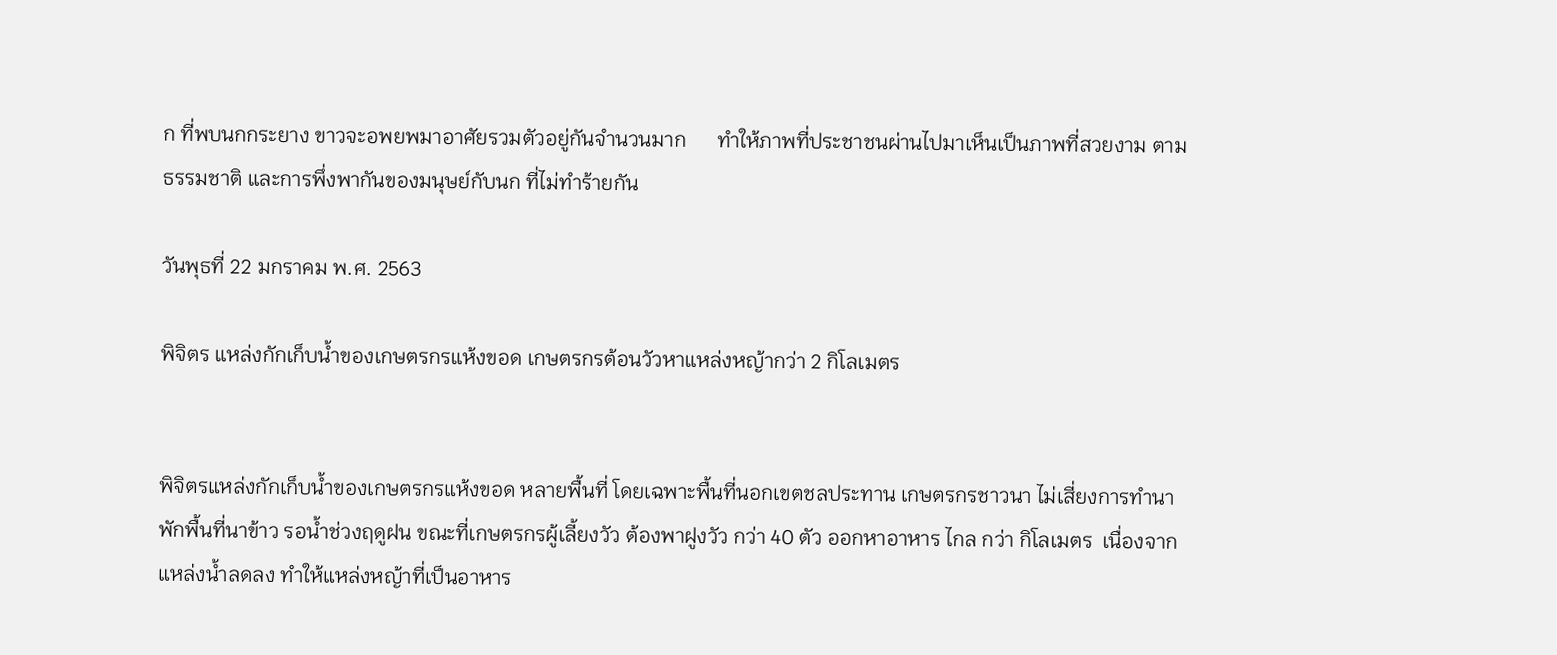ก ที่พบนกกระยาง ขาวจะอพยพมาอาศัยรวมตัวอยู่กันจำนวนมาก      ทำให้ภาพที่ประชาชนผ่านไปมาเห็นเป็นภาพที่สวยงาม ตามธรรมชาติ และการพึ่งพากันของมนุษย์กับนก ที่ไม่ทำร้ายกัน

วันพุธที่ 22 มกราคม พ.ศ. 2563

พิจิตร แหล่งกักเก็บน้ำของเกษตรกรแห้งขอด เกษตรกรต้อนวัวหาแหล่งหญ้ากว่า 2 กิโลเมตร


พิจิตรแหล่งกักเก็บน้ำของเกษตรกรแห้งขอด หลายพื้นที่ โดยเฉพาะพื้นที่นอกเขตชลประทาน เกษตรกรชาวนา ไม่เสี่ยงการทำนา พักพื้นที่นาข้าว รอน้ำช่วงฤดูฝน ขณะที่เกษตรกรผู้เลี้ยงวัว ต้องพาฝูงวัว กว่า 40 ตัว ออกหาอาหาร ไกล กว่า กิโลเมตร  เนื่องจากแหล่งน้ำลดลง ทำให้แหล่งหญ้าที่เป็นอาหาร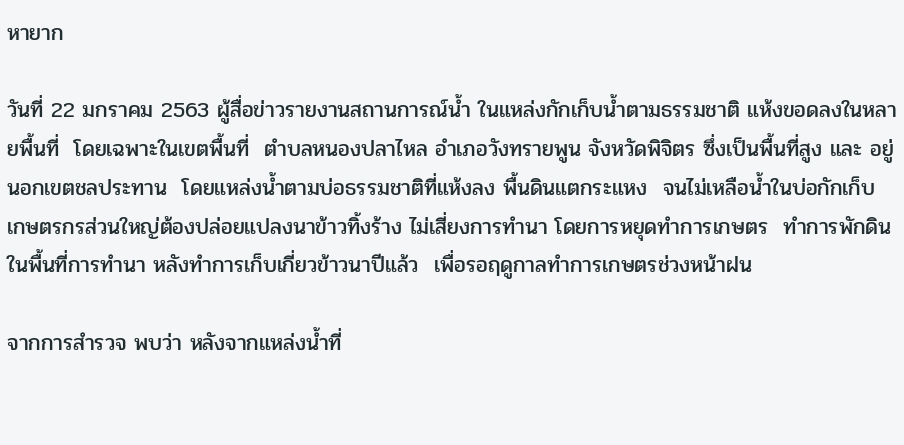หายาก

วันที่ 22 มกราคม 2563 ผู้สื่อข่าวรายงานสถานการณ์น้ำ ในแหล่งกักเก็บน้ำตามธรรมชาติ แห้งขอดลงในหลายพื้นที่  โดยเฉพาะในเขตพื้นที่  ตำบลหนองปลาไหล อำเภอวังทรายพูน จังหวัดพิจิตร ซึ่งเป็นพื้นที่สูง และ อยู่นอกเขตชลประทาน  โดยแหล่งน้ำตามบ่อธรรมชาติที่แห้งลง พื้นดินแตกระแหง  จนไม่เหลือน้ำในบ่อกักเก็บ  เกษตรกรส่วนใหญ่ต้องปล่อยแปลงนาข้าวทิ้งร้าง ไม่เสี่ยงการทำนา โดยการหยุดทำการเกษตร  ทำการพักดิน ในพื้นที่การทำนา หลังทำการเก็บเกี่ยวข้าวนาปีแล้ว  เพื่อรอฤดูกาลทำการเกษตรช่วงหน้าฝน

จากการสำรวจ พบว่า หลังจากแหล่งน้ำที่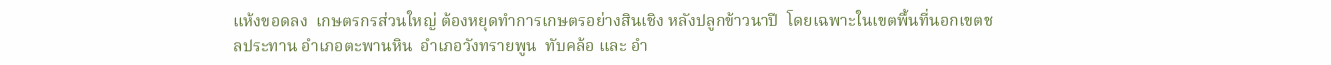แห้งขอดลง  เกษตรกรส่วนใหญ่ ต้องหยุดทำการเกษตรอย่างสินเชิง หลังปลูกข้าวนาปี  โดยเฉพาะในเขตพื้นที่นอกเขตชลประทาน อำเภอตะพานหิน  อำเภอวังทรายพูน  ทับคล้อ และ อำ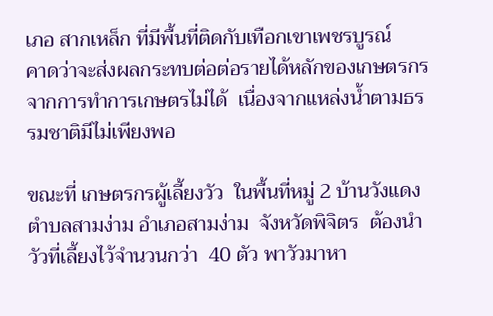เภอ สากเหล็ก ที่มีพื้นที่ติดกับเทือกเขาเพชรบูรณ์    คาดว่าจะส่งผลกระทบต่อต่อรายได้หลักของเกษตรกร  จากการทำการเกษตรไม่ได้  เนื่องจากแหล่งน้ำตามธรรมชาติมีไม่เพียงพอ

ขณะที่ เกษตรกรผู้เลี้ยงวัว  ในพื้นที่หมู่ 2 บ้านวังแดง ตำบลสามง่าม อำเภอสามง่าม  จังหวัดพิจิตร  ต้องนำวัวที่เลี้ยงไว้จำนวนกว่า  40 ตัว พาวัวมาหา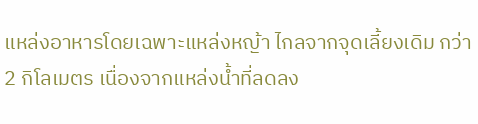แหล่งอาหารโดยเฉพาะแหล่งหญ้า ไกลจากจุดเลี้ยงเดิม กว่า  2 กิโลเมตร เนื่องจากแหล่งน้ำที่ลดลง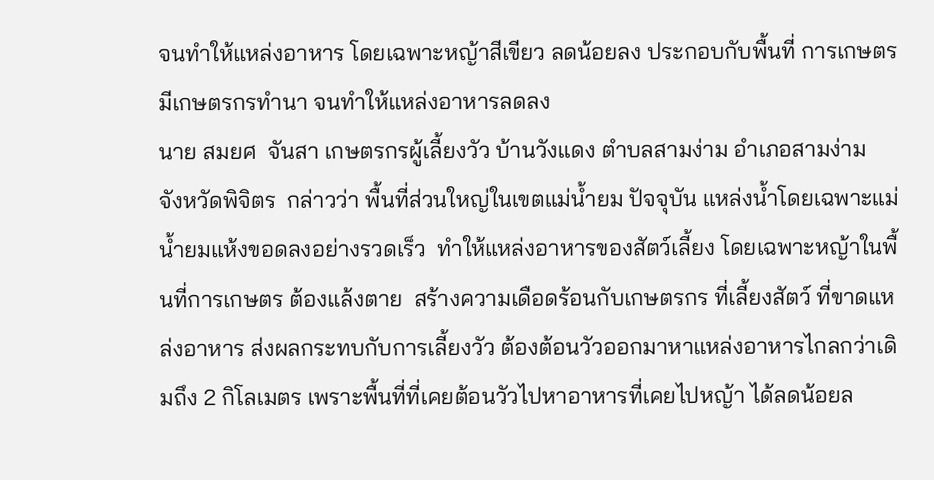จนทำให้แหล่งอาหาร โดยเฉพาะหญ้าสีเขียว ลดน้อยลง ประกอบกับพื้นที่ การเกษตรมีเกษตรกรทำนา จนทำให้แหล่งอาหารลดลง
นาย สมยศ  จันสา เกษตรกรผู้เลี้ยงวัว บ้านวังแดง ตำบลสามง่าม อำเภอสามง่าม  จังหวัดพิจิตร  กล่าวว่า พื้นที่ส่วนใหญ่ในเขตแม่น้ำยม ปัจจุบัน แหล่งน้ำโดยเฉพาะแม่น้ำยมแห้งขอดลงอย่างรวดเร็ว  ทำให้แหล่งอาหารของสัตว์เลี้ยง โดยเฉพาะหญ้าในพื้นที่การเกษตร ต้องแล้งตาย  สร้างความเดือดร้อนกับเกษตรกร ที่เลี้ยงสัตว์ ที่ขาดแหล่งอาหาร ส่งผลกระทบกับการเลี้ยงวัว ต้องต้อนวัวออกมาหาแหล่งอาหารไกลกว่าเดิมถึง 2 กิโลเมตร เพราะพื้นที่ที่เคยต้อนวัวไปหาอาหารที่เคยไปหญ้า ได้ลดน้อยล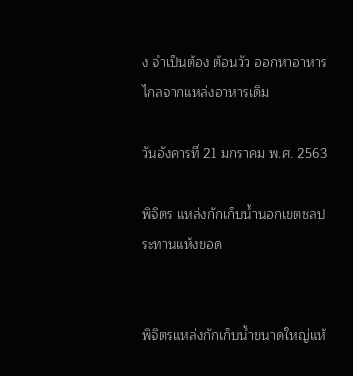ง จำเป็นต้อง ต้อนวัว ออกหาอาหารไกลจากแหล่งอาหารเดิม

วันอังคารที่ 21 มกราคม พ.ศ. 2563

พิจิตร แหล่งกักเก็บน้ำนอกเขตชลประทานแห้งขอด


พิจิตรแหล่งกักเก็บน้ำขนาดใหญ่แห้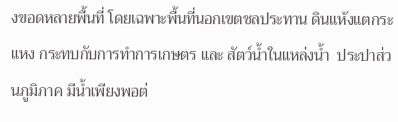งขอดหลายพื้นที่ โดยเฉพาะพื้นที่นอกเขตชลประทาน ดินแห้งแตกระแหง กระทบกับการทำการเกษตร และ สัตว์น้ำในแหล่งน้ำ  ประปาส่วนภูมิภาค มีน้ำเพียงพอต่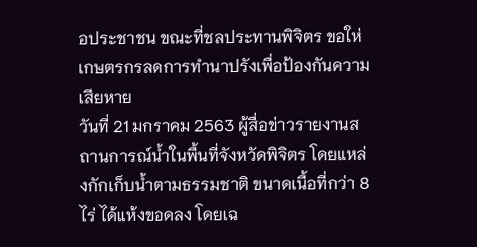อประชาชน ขณะที่ชลประทานพิจิตร ขอให่เกษตรกรลดการทำนาปรังเพื่อป้องกันความเสียหาย
วันที่ 21 มกราคม 2563 ผู้สื่อข่าวรายงานสถานการณ์น้ำในพื้นที่จังหวัดพิจิตร โดยแหล่งกักเก็บน้ำตามธรรมชาติ ขนาดเนื้อที่กว่า 8 ไร่ ได้แห้งขอดลง โดยเฉ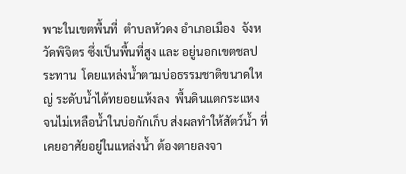พาะในเขตพื้นที่  ตำบลหัวดง อำเภอเมือง  จังหวัดพิจิตร ซึ่งเป็นพื้นที่สูง และ อยู่นอกเขตชลประทาน  โดยแหล่งน้ำตามบ่อธรรมชาติขนาดใหญ่ ระดับน้ำได้ทยอยแห้งลง  พื้นดินแตกระแหง  จนไม่เหลือน้ำในบ่อกักเก็บ ส่งผลทำให้สัตว์น้ำ ที่เคยอาศัยอยู่ในแหล่งน้ำ ต้องตายลงจา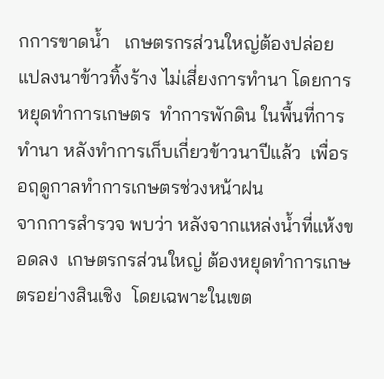กการขาดน้ำ   เกษตรกรส่วนใหญ่ต้องปล่อยแปลงนาข้าวทิ้งร้าง ไม่เสี่ยงการทำนา โดยการหยุดทำการเกษตร  ทำการพักดิน ในพื้นที่การทำนา หลังทำการเก็บเกี่ยวข้าวนาปีแล้ว  เพื่อรอฤดูกาลทำการเกษตรช่วงหน้าฝน
จากการสำรวจ พบว่า หลังจากแหล่งน้ำที่แห้งขอดลง  เกษตรกรส่วนใหญ่ ต้องหยุดทำการเกษตรอย่างสินเชิง  โดยเฉพาะในเขต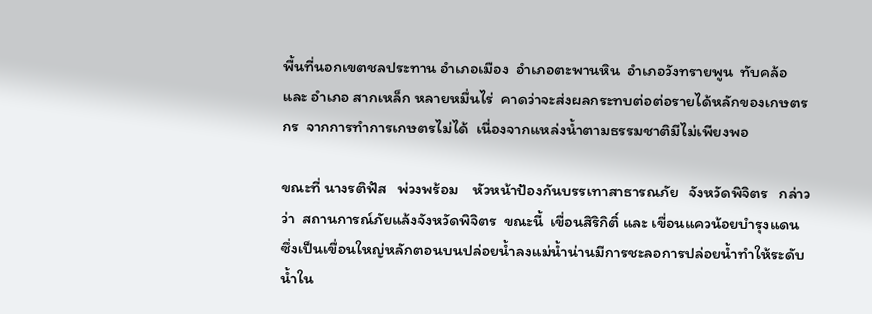พื้นที่นอกเขตชลประทาน อำเภอเมือง  อำเภอตะพานหิน  อำเภอวังทรายพูน  ทับคล้อ และ อำเภอ สากเหล็ก หลายหมื่นไร่  คาดว่าจะส่งผลกระทบต่อต่อรายได้หลักของเกษตรกร  จากการทำการเกษตรไม่ได้  เนื่องจากแหล่งน้ำตามธรรมชาติมีไม่เพียงพอ

ขณะที่ นางรติฟัส   พ่วงพร้อม    หัวหน้าป้องกันบรรเทาสาธารณภัย   จังหวัดพิจิตร   กล่าวว่า  สถานการณ์ภัยแล้งจังหวัดพิจิตร  ขณะนี้  เขื่อนสิริกิติ์ และ เขื่อนแควน้อยบำรุงแดน ซึ่งเป็นเขื่อนใหญ่หลักตอนบนปล่อยน้ำลงแม่น้ำน่านมีการชะลอการปล่อยน้ำทำให้ระดับน้ำใน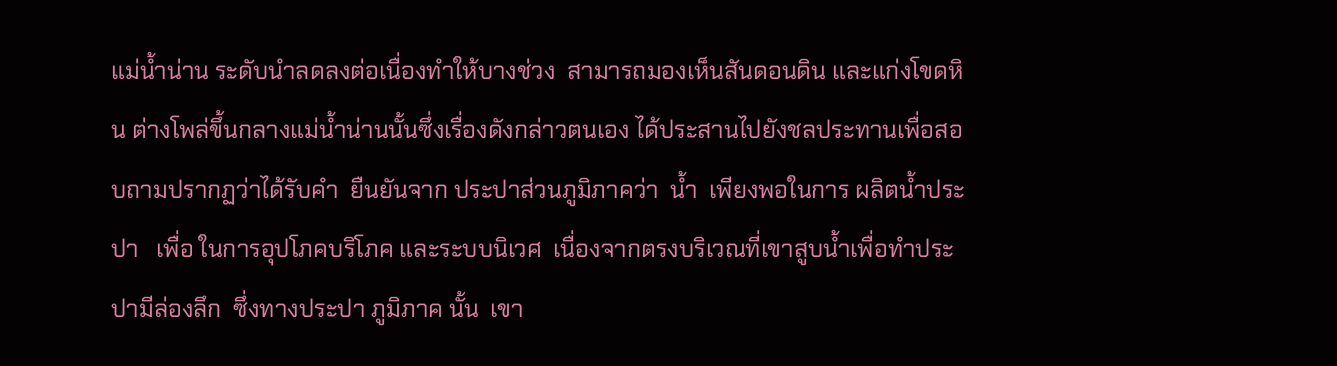แม่น้ำน่าน ระดับนำลดลงต่อเนื่องทำให้บางช่วง  สามารถมองเห็นสันดอนดิน และแก่งโขดหิน ต่างโพล่ขึ้นกลางแม่น้ำน่านนั้นซึ่งเรื่องดังกล่าวตนเอง ได้ประสานไปยังชลประทานเพื่อสอบถามปรากฏว่าได้รับคำ  ยืนยันจาก ประปาส่วนภูมิภาคว่า  น้ำ  เพียงพอในการ ผลิตน้ำประปา   เพื่อ ในการอุปโภคบริโภค และระบบนิเวศ  เนื่องจากตรงบริเวณที่เขาสูบน้ำเพื่อทำประปามีล่องลึก  ซึ่งทางประปา ภูมิภาค นั้น  เขา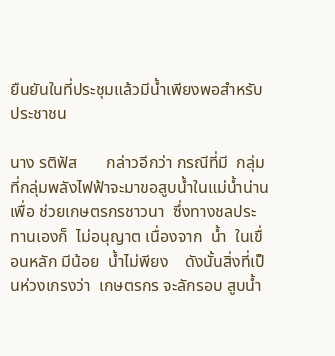ยืนยันในที่ประชุมแล้วมีน้ำเพียงพอสำหรับประชาชน

นาง รติฟัส       กล่าวอีกว่า กรณีที่มี  กลุ่มที่กลุ่มพลังไฟฟ้าจะมาขอสูบน้ำในแม่น้ำน่าน  เพื่อ ช่วยเกษตรกรชาวนา  ซึ่งทางชลประทานเองก็  ไม่อนุญาต เนื่องจาก  น้ำ  ในเขื่อนหลัก มีน้อย  น้ำไม่พียง    ดังนั้นสิ่งที่เป็นห่วงเกรงว่า  เกษตรกร จะลักรอบ สูบน้ำ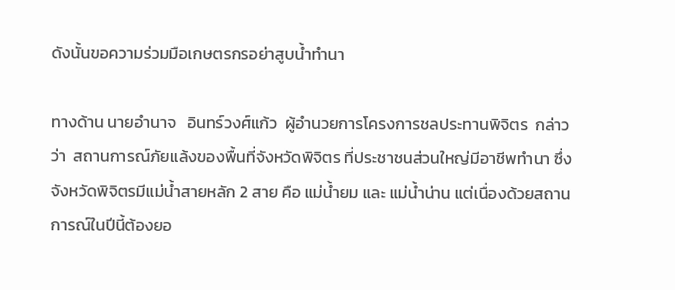ดังนั้นขอความร่วมมือเกษตรกรอย่าสูบน้ำทำนา

ทางด้าน นายอำนาจ   อินทร์วงศ์แก้ว  ผู้อำนวยการโครงการชลประทานพิจิตร  กล่าวว่า  สถานการณ์ภัยแล้งของพื้นที่จังหวัดพิจิตร ที่ประชาชนส่วนใหญ่มีอาชีพทำนา ซึ่งจังหวัดพิจิตรมีแม่น้ำสายหลัก 2 สาย คือ แม่น้ำยม และ แม่น้ำน่าน แต่เนื่องด้วยสถานการณ์ในปีนี้ต้องยอ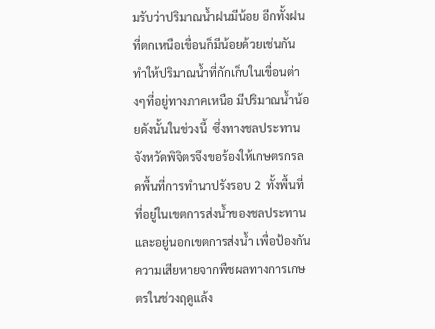มรับว่าปริมาณน้ำฝนมีน้อย อีกทั้งฝนที่ตกเหนือเขื่อนก็มีน้อยด้วยเช่นกัน ทำให้ปริมาณน้ำที่กักเก็บในเขื่อนต่างๆที่อยู่ทางภาคเหนือ มีปริมาณน้ำน้อยดังนั้นในช่วงนี้  ซึ่งทางชลประทานจังหวัดพิจิตรจึงขอร้องให้เกษตรกรลดพื้นที่การทำนาปรังรอบ 2  ทั้งพื้นที่ที่อยู่ในเขตการส่งน้ำของชลประทานและอยู่นอกเขตการส่งน้ำ เพื่อป้องกันความเสียหายจากพืชผลทางการเกษตรในช่วงฤดูแล้ง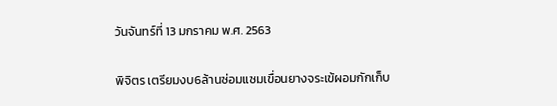วันจันทร์ที่ 13 มกราคม พ.ศ. 2563

พิจิตร เตรียมงบ6ล้านซ่อมแซมเขื่อนยางจระเข้ผอมกักเก็บ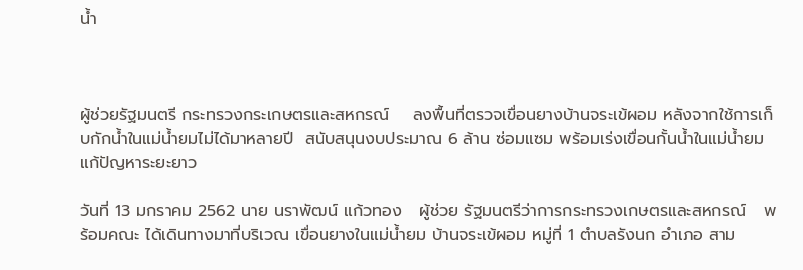น้ำ



ผู้ช่วยรัฐมนตรี กระทรวงกระเกษตรและสหกรณ์    ลงพื้นที่ตรวจเขื่อนยางบ้านจระเข้ผอม หลังจากใช้การเก็บกักน้ำในแม่น้ำยมไม่ได้มาหลายปี  สนับสนุนงบประมาณ 6 ล้าน ซ่อมแซม พร้อมเร่งเขื่อนกั้นน้ำในแม่น้ำยม แก้ปัญหาระยะยาว

วันที่ 13 มกราคม 2562 นาย นราพัฒน์ แก้วทอง   ผู้ช่วย รัฐมนตรีว่าการกระทรวงเกษตรและสหกรณ์   พร้อมคณะ ได้เดินทางมาที่บริเวณ เขื่อนยางในแม่น้ำยม บ้านจระเข้ผอม หมู่ที่ 1 ตำบลรังนก อำเภอ สาม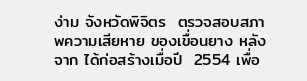ง่าม จังหวัดพิจิตร  ตรวจสอบสภาพความเสียหาย ของเขื่อนยาง หลังจาก ได้ก่อสร้างเมื่อปี  2554 เพื่อ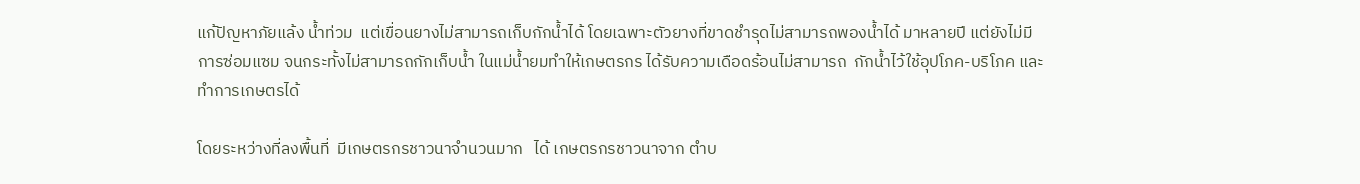แก้ปัญหาภัยแล้ง น้ำท่วม  แต่เขื่อนยางไม่สามารถเก็บกักน้ำได้ โดยเฉพาะตัวยางที่ขาดชำรุดไม่สามารถพองน้ำได้ มาหลายปี แต่ยังไม่มีการซ่อมแซม จนกระทั้งไม่สามารถกักเก็บน้ำ ในแม่น้ำยมทำให้เกษตรกร ได้รับความเดือดร้อนไม่สามารถ  กักน้ำไว้ใช้อุปโภค-บริโภค และ ทำการเกษตรได้

โดยระหว่างที่ลงพื้นที่  มีเกษตรกรชาวนาจำนวนมาก   ได้ เกษตรกรชาวนาจาก ตำบ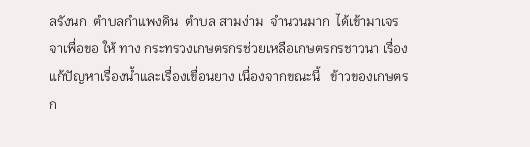ลรังนก  ตำบลกำแพงดิน  ตำบล สามง่าม  จำนวนมาก  ได้เข้ามาเจรจาเพื่อขอ ให้ ทาง กระทรวงเกษตรกรช่วยเหลือเกษตรกรชาวนา เรื่อง แก้ปัญหาเรื่องน้ำและเรื่องเขื่อนยาง เนื่องจากขณะนี้   ข้าวของเกษตรก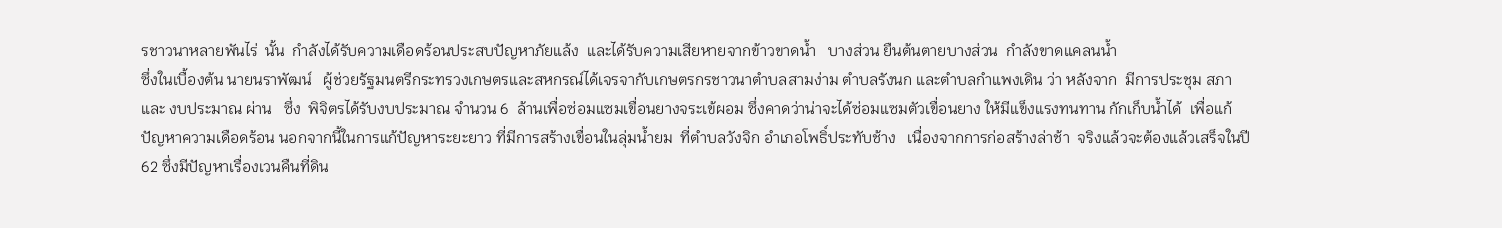รชาวนาหลายพันไร่  นั้น  กำลังได้รับความเดือดร้อนประสบปัญหาภัยแล้ง  และได้รับความเสียหายจากข้าวขาดน้ำ   บางส่วน ยืนต้นตายบางส่วน  กำลังขาดแคลนน้ำ
ซึ่งในเบื้องต้น นายนราพัฒน์   ผู้ช่วยรัฐมนตรีกระทรวงเกษตรและสหกรณ์ได้เจรจากับเกษตรกรชาวนาตำบลสามง่าม ตำบลรังนก และตำบลกำแพงเดิน ว่า หลังจาก  มีการประชุม สภา และ งบประมาณ ผ่าน   ซึ่ง  พิจิตรได้รับงบประมาณ จำนวน 6  ล้านเพื่อซ่อมแซมเขื่อนยางจระเข้ผอม ซึ่งคาดว่าน่าจะได้ซ่อมแซมตัวเขื่อนยาง ให้มีแข็งแรงทนทาน กักเก็บน้ำได้  เพื่อแก้ปัญหาความเดือดร้อน นอกจากนี้ในการแก้ปัญหาระยะยาว ที่มีการสร้างเขื่อนในลุ่มน้ำยม  ที่ตำบลวังจิก อำเภอโพธิ์ประทับช้าง   เนื่องจากการก่อสร้างล่าช้า  จริงแล้วจะต้องแล้วเสร็จในปี 62 ซึ่งมีปัญหาเรื่องเวนคืนที่ดิน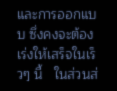และการออกแบบ ซึ่งคงจะต้องเร่งให้เสร็จในเร็วๆ นี้   ในส่วนส่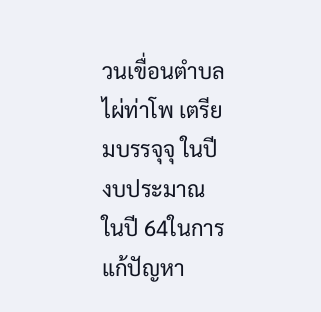วนเขื่อนตำบล ไผ่ท่าโพ เตรียมบรรจุจุ ในปี งบประมาณ ในปี 64ในการแก้ปัญหา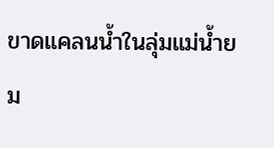ขาดแคลนน้ำในลุ่มแม่น้ำยม